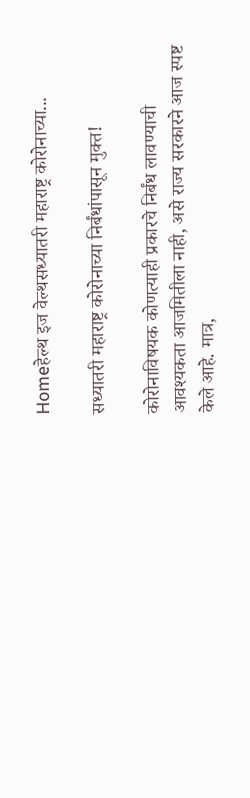Homeहेल्थ इज वेल्थसध्यातरी महाराष्ट्र कोरोनाच्या...

सध्यातरी महाराष्ट्र कोरोनाच्या निर्बंधांपासून मुक्त!

कोरोनाविषयक कोणत्याही प्रकारचे निर्बंध लावण्याची आवश्यकता आजमितीला नाही, असे राज्य सरकारने आज स्पष्ट केले आहे. मात्र,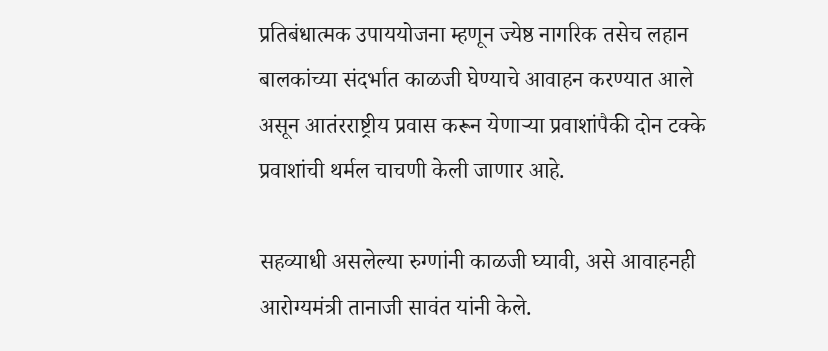प्रतिबंधात्मक उपाययोजना म्हणून ज्येष्ठ नागरिक तसेच लहान बालकांच्या संदर्भात काळजी घेण्याचे आवाहन करण्यात आले असून आतंरराष्ट्रीय प्रवास करून येणाऱ्या प्रवाशांपैकी दोन टक्के प्रवाशांची थर्मल चाचणी केली जाणार आहे.

सहव्याधी असलेल्या रुग्णांनी काळजी घ्यावी, असे आवाहनही आरोग्यमंत्री तानाजी सावंत यांनी केले.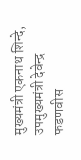मुख्यमंत्री एकनाथ शिन्दे, उपमुख्यमंत्री देवेन्द्र फडणवीस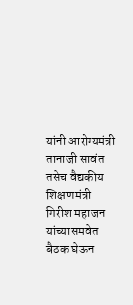यांनी आरोग्यमंत्री तानाजी सावंत तसेच वैद्यकीय शिक्षणमंत्री गिरीश महाजन यांच्यासमवेत बैठक घेऊन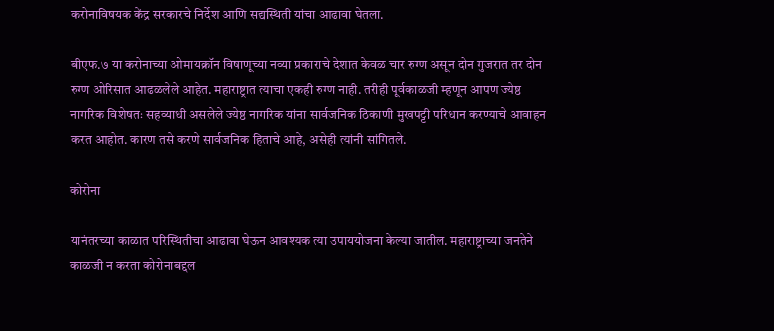करोनाविषयक केंद्र सरकारचे निर्देश आणि सद्यस्थिती यांचा आढावा घेतला.

बीएफ.७ या करोनाच्या ओमायक्रॉन विषाणूच्या नव्या प्रकाराचे देशात केवळ चार रुग्ण असून दोन गुजरात तर दोन रुग्ण ओरिसात आढळलेले आहेत. महाराष्ट्रात त्याचा एकही रुग्ण नाही. तरीही पूर्वकाळजी म्हणून आपण ज्येष्ठ नागरिक विशेषतः सहव्याधी असलेले ज्येष्ठ नागरिक यांना सार्वजनिक ठिकाणी मुखपट्टी परिधान करण्याचे आवाहन करत आहोत. कारण तसे करणे सार्वजनिक हिताचे आहे, असेही त्यांनी सांगितले.

कोरोना

यानंतरच्या काळात परिस्थितीचा आढावा घेऊन आवश्यक त्या उपाययोजना केल्या जातील. महाराष्ट्राच्या जनतेने काळजी न करता कोरोनाबद्दल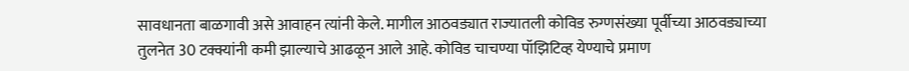सावधानता बाळगावी असे आवाहन त्यांनी केले. मागील आठवड्यात राज्यातली कोविड रुग्णसंख्या पूर्वीच्या आठवड्याच्या तुलनेत 30 टक्क्यांनी कमी झाल्याचे आढळून आले आहे. कोविड चाचण्या पॉझिटिव्ह येण्याचे प्रमाण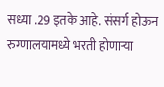सध्या .29 इतके आहे. संसर्ग होऊन रुग्णालयामध्ये भरती होणाऱ्या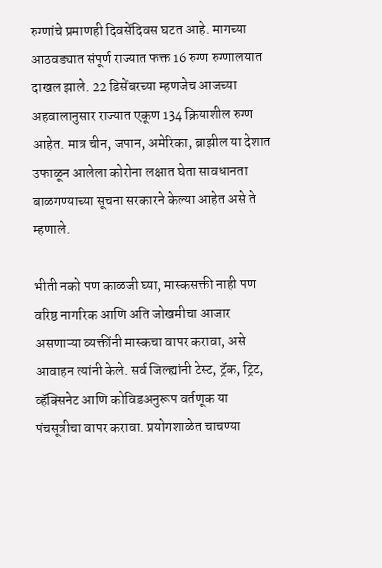रुग्णांचे प्रमाणही दिवसेंदिवस घटत आहे. मागच्या आठवड्यात संपूर्ण राज्यात फक्त 16 रुग्ण रुग्णालयात दाखल झाले. 22 डिसेंबरच्या म्हणजेच आजच्या अहवालानुसार राज्यात एकूण 134 क्रियाशील रुग्ण आहेत. मात्र चीन, जपान, अमेरिका, ब्राझील या देशात उफाळून आलेला कोरोना लक्षात घेता सावधानता बाळगण्याच्या सूचना सरकारने केल्या आहेत असे ते म्हणाले.

भीती नको पण काळजी घ्या, मास्कसक्ती नाही पण वरिष्ठ नागरिक आणि अति जोखमीचा आजार असणाऱ्या व्यक्तींनी मास्कचा वापर करावा, असे आवाहन त्यांनी केले. सर्व जिल्ह्यांनी टेस्ट, ट्रॅक, ट्रिट, व्हॅक्सिनेट आणि कोविडअनुरूप वर्तणूक या पंचसूत्रीचा वापर करावा. प्रयोगशाळेत चाचण्या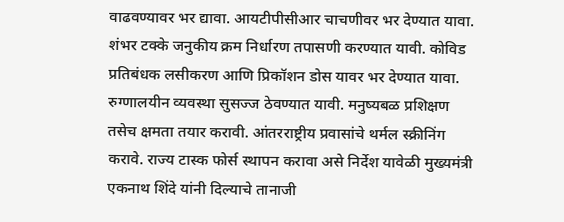वाढवण्यावर भर द्यावा. आयटीपीसीआर चाचणीवर भर देण्यात यावा. शंभर टक्के जनुकीय क्रम निर्धारण तपासणी करण्यात यावी. कोविड प्रतिबंधक लसीकरण आणि प्रिकॉशन डोस यावर भर देण्यात यावा. रुग्णालयीन व्यवस्था सुसज्ज ठेवण्यात यावी. मनुष्यबळ प्रशिक्षण तसेच क्षमता तयार करावी. आंतरराष्ट्रीय प्रवासांचे थर्मल स्क्रीनिंग करावे. राज्य टास्क फोर्स स्थापन करावा असे निर्देश यावेळी मुख्यमंत्री एकनाथ शिंदे यांनी दिल्याचे तानाजी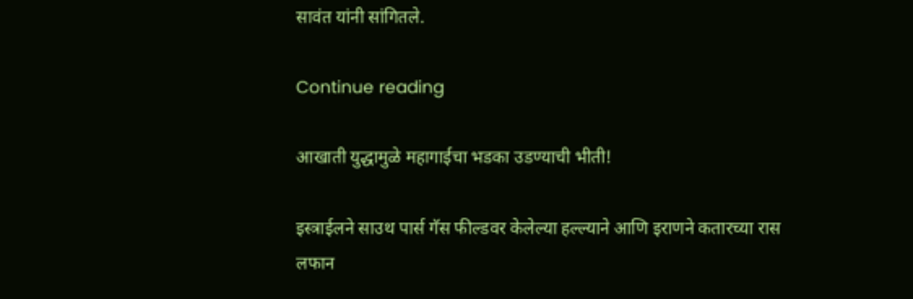सावंत यांनी सांगितले.

Continue reading

आखाती युद्धामुळे महागाईचा भडका उडण्याची भीती!

इस्त्राईलने साउथ पार्स गॅस फील्डवर केलेल्या हल्ल्याने आणि इराणने कतारच्या रास लफान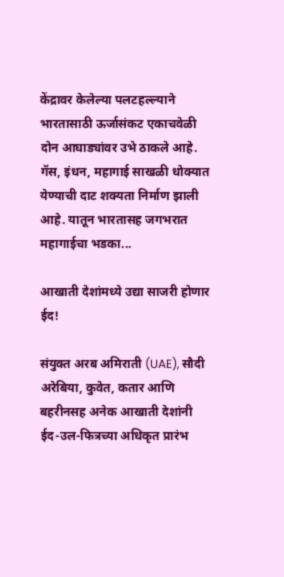केंद्रावर केलेल्या पलटहल्ल्याने भारतासाठी ऊर्जासंकट एकाचवेळी दोन आघाड्यांवर उभे ठाकले आहे. गॅस, इंधन, महागाई साखळी धोक्यात येण्याची दाट शक्यता निर्माण झाली आहे. यातून भारतासह जगभरात महागाईचा भडका...

आखाती देशांमध्ये उद्या साजरी होणार ईद!

संयुक्त अरब अमिराती (UAE), सौदी अरेबिया, कुवेत, कतार आणि बहरीनसह अनेक आखाती देशांनी ईद-उल-फित्रच्या अधिकृत प्रारंभ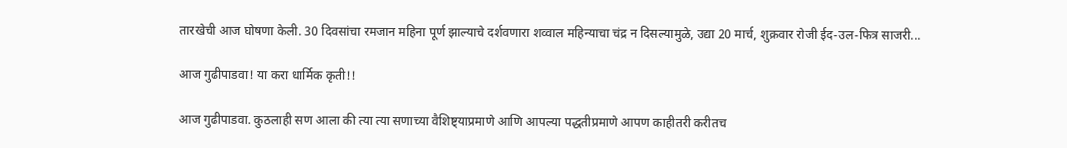तारखेची आज घोषणा केली. 30 दिवसांचा रमजान महिना पूर्ण झाल्याचे दर्शवणारा शव्वाल महिन्याचा चंद्र न दिसल्यामुळे, उद्या 20 मार्च, शुक्रवार रोजी ईद-उल-फित्र साजरी...

आज गुढीपाडवा! या करा धार्मिक कृती!!

आज गुढीपाडवा. कुठलाही सण आला की त्या त्या सणाच्या वैशिष्ट्याप्रमाणे आणि आपल्या पद्धतीप्रमाणे आपण काहीतरी करीतच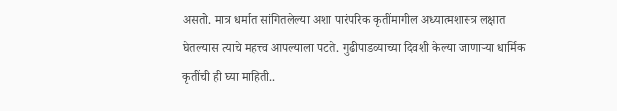असतो. मात्र धर्मात सांगितलेल्या अशा पारंपरिक कृतींमागील अध्यात्मशास्त्र लक्षात घेतल्यास त्याचे महत्त्व आपल्याला पटते. गुढीपाडव्याच्या दिवशी केल्या जाणार्‍या धार्मिक कृतींची ही घ्या माहिती..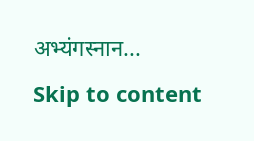अभ्यंगस्नान...
Skip to content